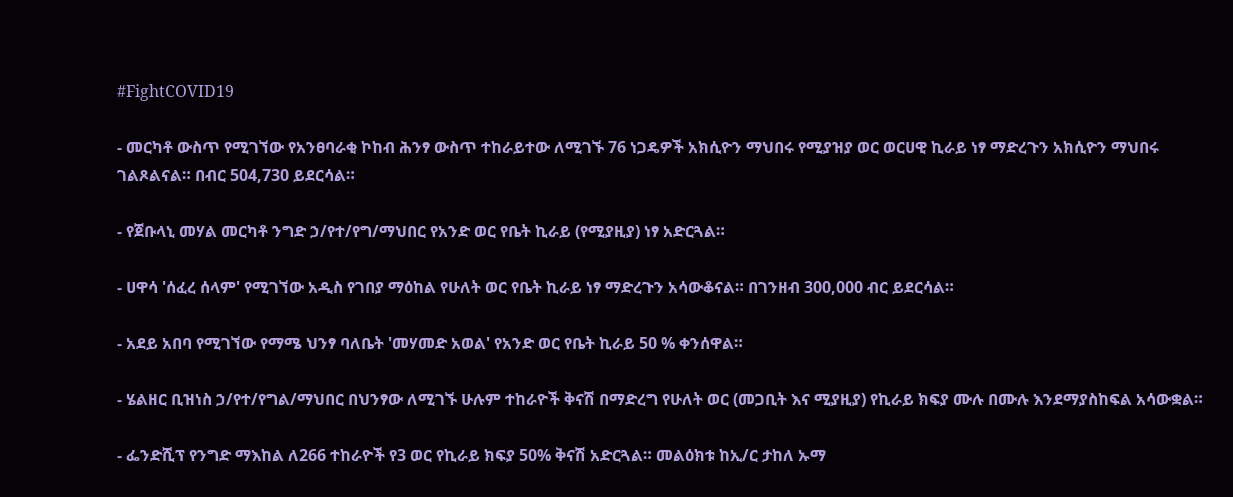#FightCOVID19

- መርካቶ ውስጥ የሚገኘው የአንፀባራቂ ኮከብ ሕንፃ ውስጥ ተከራይተው ለሚገኙ 76 ነጋዴዎች አክሲዮን ማህበሩ የሚያዝያ ወር ወርሀዊ ኪራይ ነፃ ማድረጉን አክሲዮን ማህበሩ ገልጾልናል። በብር 504,730 ይደርሳል።

- የጀቡላኒ መሃል መርካቶ ንግድ ኃ/የተ/የግ/ማህበር የአንድ ወር የቤት ኪራይ (የሚያዚያ) ነፃ አድርጓል።

- ሀዋሳ 'ሰፈረ ሰላም' የሚገኘው አዲስ የገበያ ማዕከል የሁለት ወር የቤት ኪራይ ነፃ ማድረጉን አሳውቆናል። በገንዘብ 300,000 ብር ይደርሳል።

- አደይ አበባ የሚገኘው የማሜ ህንፃ ባለቤት 'መሃመድ አወል' የአንድ ወር የቤት ኪራይ 50 % ቀንሰዋል።

- ሄልዘር ቢዝነስ ኃ/የተ/የግል/ማህበር በህንፃው ለሚገኙ ሁሉም ተከራዮች ቅናሽ በማድረግ የሁለት ወር (መጋቢት እና ሚያዚያ) የኪራይ ክፍያ ሙሉ በሙሉ እንደማያስከፍል አሳውቋል።

- ፌንድሺፕ የንግድ ማእከል ለ266 ተከራዮች የ3 ወር የኪራይ ክፍያ 50% ቅናሽ አድርጓል። መልዕክቱ ከኢ/ር ታከለ ኡማ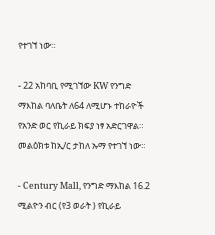የተገኘ ነው።

- 22 አከባቢ የሚገኘው KW የንግድ ማእከል ባለቤት ለ64 ለሚሆኑ ተከራዮች የአንድ ወር የኪራይ ክፍያ ነፃ አድርገዋል። መልዕክቱ ከኢ/ር ታከለ ኡማ የተገኘ ነው።

- Century Mall, የንግድ ማእከል 16.2 ሚልዮን ብር (የ3 ወራት ) የኪራይ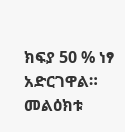ክፍያ 50 % ነፃ አድርገዋል። መልዕክቱ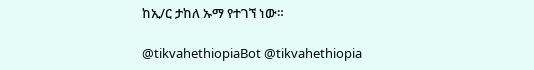ከኢ/ር ታከለ ኡማ የተገኘ ነው።

@tikvahethiopiaBot @tikvahethiopia